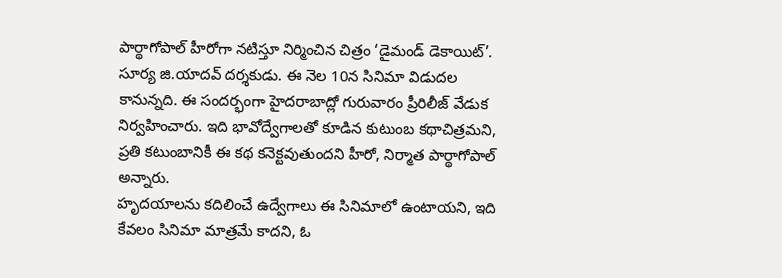పార్థాగోపాల్ హీరోగా నటిస్తూ నిర్మించిన చిత్రం ‘డైమండ్ డెకాయిట్’. సూర్య జి.యాదవ్ దర్శకుడు. ఈ నెల 10న సినిమా విడుదల కానున్నది. ఈ సందర్భంగా హైదరాబాద్లో గురువారం ప్రీరిలీజ్ వేడుక నిర్వహించారు. ఇది భావోద్వేగాలతో కూడిన కుటుంబ కథాచిత్రమని, ప్రతి కటుంబానికీ ఈ కథ కనెక్టవుతుందని హీరో, నిర్మాత పార్థాగోపాల్ అన్నారు.
హృదయాలను కదిలించే ఉద్వేగాలు ఈ సినిమాలో ఉంటాయని, ఇది కేవలం సినిమా మాత్రమే కాదని, ఓ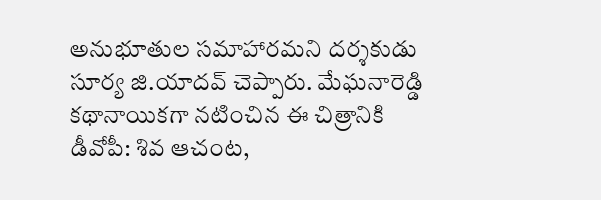అనుభూతుల సమాహారమని దర్శకుడు సూర్య జి.యాదవ్ చెప్పారు. మేఘనారెడ్డి కథానాయికగా నటించిన ఈ చిత్రానికి డీవోపీ: శివ ఆచంట,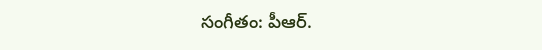సంగీతం: పీఆర్.